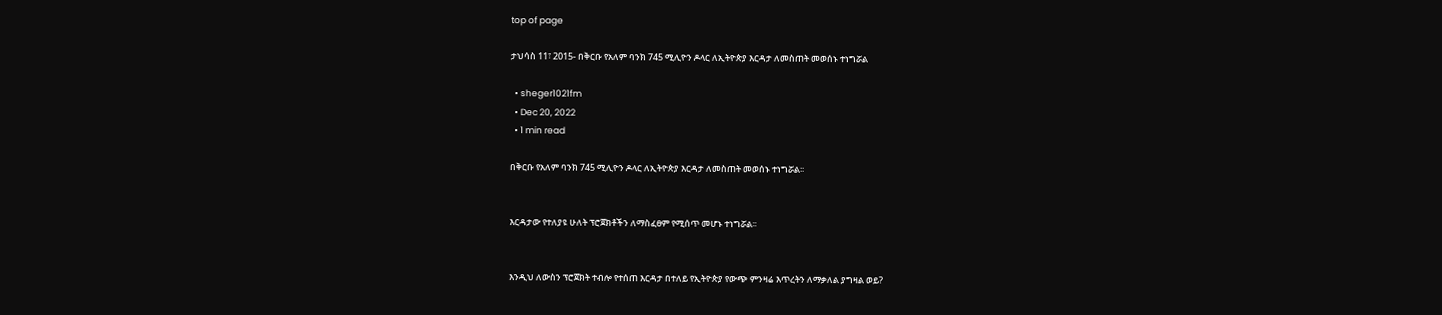top of page

ታህሳስ 11፣ 2015- በቅርቡ የአለም ባንክ 745 ሚሊዮን ዶላር ለኢትዮጵያ እርዳታ ለመስጠት መወሰኑ ተነግሯል

  • sheger1021fm
  • Dec 20, 2022
  • 1 min read

በቅርቡ የአለም ባንክ 745 ሚሊዮን ዶላር ለኢትዮጵያ እርዳታ ለመስጠት መወሰኑ ተነግሯል፡፡


እርዳታው የተለያዩ ሁለት ፕሮጀክቶችን ለማስፈፀም የሚሰጥ መሆኑ ተነግሯል፡፡


እንዲህ ለውስን ፕሮጀክት ተብሎ የተሰጠ እርዳታ በተለይ የኢትዮጵያ የውጭ ምንዛሬ እጥረትን ለማቃለል ያግዛል ወይ?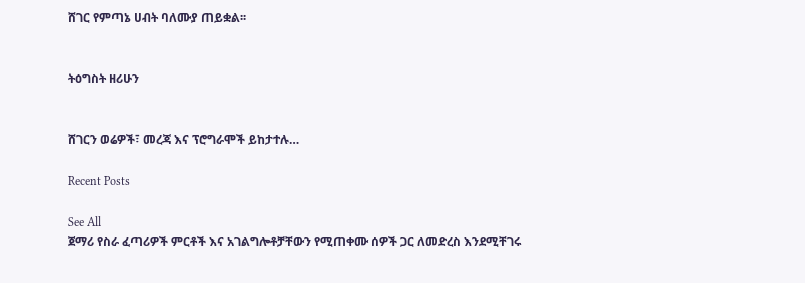ሸገር የምጣኔ ሀብት ባለሙያ ጠይቋል፡፡


ትዕግስት ዘሪሁን


ሸገርን ወሬዎች፣ መረጃ እና ፕሮግራሞች ይከታተሉ…

Recent Posts

See All
ጀማሪ የስራ ፈጣሪዎች ምርቶች እና አገልግሎቶቻቸውን የሚጠቀሙ ሰዎች ጋር ለመድረስ እንደሚቸገሩ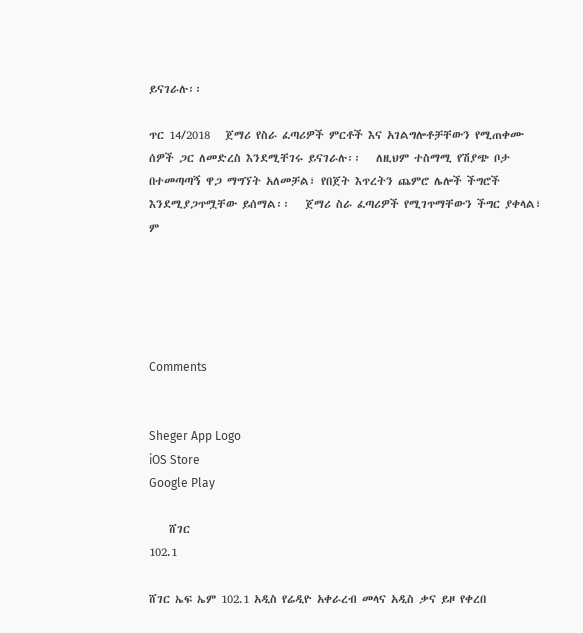ይናገራሉ፡፡

ጥር 14/2018   ጀማሪ የስራ ፈጣሪዎች ምርቶች እና አገልግሎቶቻቸውን የሚጠቀሙ ሰዎች ጋር ለመድረስ እንደሚቸገሩ ይናገራሉ፡፡   ለዚህም ተስማሚ የሽያጭ ቦታ በተመጣጣኝ ዋጋ ማግኘት አለመቻል፣ የበጀት እጥረትን ጨምሮ ሌሎች ችግሮች እንደሚያጋጥሟቸው ይሰማል፡፡   ጀማሪ ስራ ፈጣሪዎች የሚገጥማቸውን ችግር ያቀላል፣ ም





Comments


Sheger App Logo
iOS Store
Google Play

    ሸገር
102.1

ሸገር ኤፍ ኤም 102.1 አዲስ የሬዲዮ አቀራረብ መላና አዲስ ቃና ይዞ የቀረበ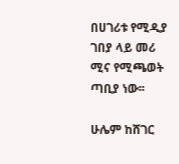በሀገሪቱ የሚዲያ ገበያ ላይ መሪ ሚና የሚጫወት ጣቢያ ነው፡፡

ሁሌም ከሸገር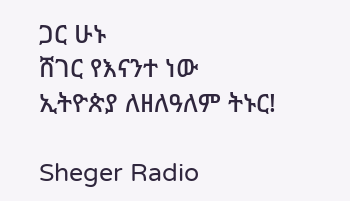ጋር ሁኑ
ሸገር የእናንተ ነው
ኢትዮጵያ ለዘለዓለም ትኑር!

Sheger Radio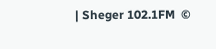| Sheger 102.1FM  ©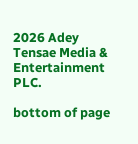2026 Adey Tensae Media & Entertainment PLC.

bottom of page